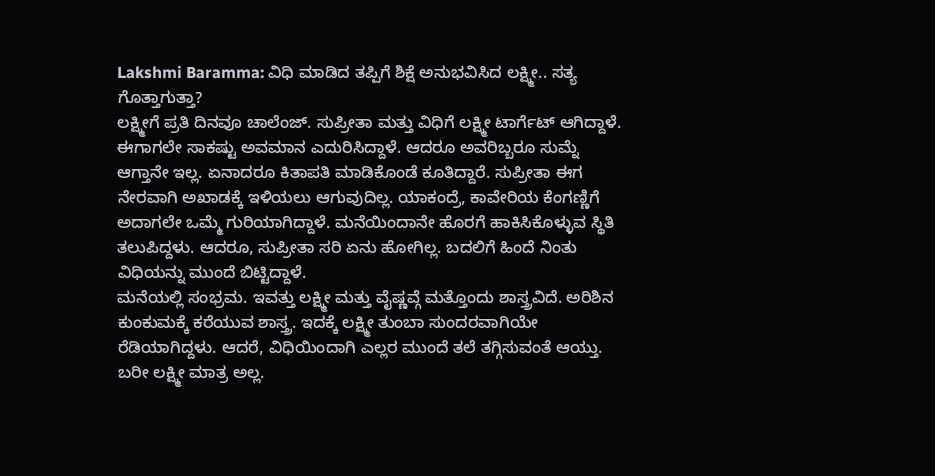Lakshmi Baramma: ವಿಧಿ ಮಾಡಿದ ತಪ್ಪಿಗೆ ಶಿಕ್ಷೆ ಅನುಭವಿಸಿದ ಲಕ್ಷ್ಮೀ.. ಸತ್ಯ ಗೊತ್ತಾಗುತ್ತಾ?
ಲಕ್ಷ್ಮೀಗೆ ಪ್ರತಿ ದಿನವೂ ಚಾಲೆಂಜ್. ಸುಪ್ರೀತಾ ಮತ್ತು ವಿಧಿಗೆ ಲಕ್ಷ್ಮೀ ಟಾರ್ಗೆಟ್ ಆಗಿದ್ದಾಳೆ. ಈಗಾಗಲೇ ಸಾಕಷ್ಟು ಅವಮಾನ ಎದುರಿಸಿದ್ದಾಳೆ. ಆದರೂ ಅವರಿಬ್ಬರೂ ಸುಮ್ನೆ ಆಗ್ತಾನೇ ಇಲ್ಲ. ಏನಾದರೂ ಕಿತಾಪತಿ ಮಾಡಿಕೊಂಡೆ ಕೂತಿದ್ದಾರೆ. ಸುಪ್ರೀತಾ ಈಗ ನೇರವಾಗಿ ಅಖಾಡಕ್ಕೆ ಇಳಿಯಲು ಆಗುವುದಿಲ್ಲ. ಯಾಕಂದ್ರೆ, ಕಾವೇರಿಯ ಕೆಂಗಣ್ಣಿಗೆ ಅದಾಗಲೇ ಒಮ್ಮೆ ಗುರಿಯಾಗಿದ್ದಾಳೆ. ಮನೆಯಿಂದಾನೇ ಹೊರಗೆ ಹಾಕಿಸಿಕೊಳ್ಳುವ ಸ್ಥಿತಿ ತಲುಪಿದ್ದಳು. ಆದರೂ, ಸುಪ್ರೀತಾ ಸರಿ ಏನು ಹೋಗಿಲ್ಲ. ಬದಲಿಗೆ ಹಿಂದೆ ನಿಂತು ವಿಧಿಯನ್ನು ಮುಂದೆ ಬಿಟ್ಟಿದ್ದಾಳೆ.
ಮನೆಯಲ್ಲಿ ಸಂಭ್ರಮ. ಇವತ್ತು ಲಕ್ಷ್ಮೀ ಮತ್ತು ವೈಷ್ಣವ್ಗೆ ಮತ್ತೊಂದು ಶಾಸ್ತ್ರವಿದೆ. ಅರಿಶಿನ ಕುಂಕುಮಕ್ಕೆ ಕರೆಯುವ ಶಾಸ್ತ್ರ. ಇದಕ್ಕೆ ಲಕ್ಷ್ಮೀ ತುಂಬಾ ಸುಂದರವಾಗಿಯೇ ರೆಡಿಯಾಗಿದ್ದಳು. ಆದರೆ, ವಿಧಿಯಿಂದಾಗಿ ಎಲ್ಲರ ಮುಂದೆ ತಲೆ ತಗ್ಗಿಸುವಂತೆ ಆಯ್ತು. ಬರೀ ಲಕ್ಷ್ಮೀ ಮಾತ್ರ ಅಲ್ಲ.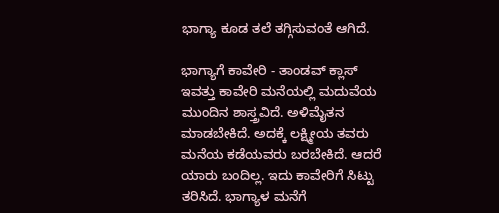ಭಾಗ್ಯಾ ಕೂಡ ತಲೆ ತಗ್ಗಿಸುವಂತೆ ಆಗಿದೆ.

ಭಾಗ್ಯಾಗೆ ಕಾವೇರಿ - ತಾಂಡವ್ ಕ್ಲಾಸ್
ಇವತ್ತು ಕಾವೇರಿ ಮನೆಯಲ್ಲಿ ಮದುವೆಯ ಮುಂದಿನ ಶಾಸ್ತ್ರವಿದೆ. ಅಳಿಮೈತನ ಮಾಡಬೇಕಿದೆ. ಅದಕ್ಕೆ ಲಕ್ಷ್ಮೀಯ ತವರು ಮನೆಯ ಕಡೆಯವರು ಬರಬೇಕಿದೆ. ಆದರೆ ಯಾರು ಬಂದಿಲ್ಲ. ಇದು ಕಾವೇರಿಗೆ ಸಿಟ್ಟು ತರಿಸಿದೆ. ಭಾಗ್ಯಾಳ ಮನೆಗೆ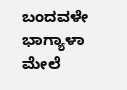ಬಂದವಳೇ ಭಾಗ್ಯಾಳಾ ಮೇಲೆ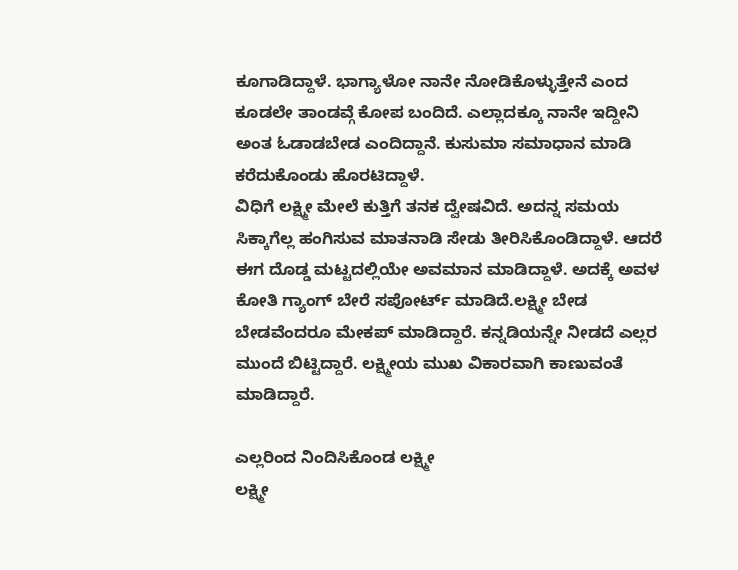ಕೂಗಾಡಿದ್ದಾಳೆ. ಭಾಗ್ಯಾಳೋ ನಾನೇ ನೋಡಿಕೊಳ್ಳುತ್ತೇನೆ ಎಂದ ಕೂಡಲೇ ತಾಂಡವ್ಗೆ ಕೋಪ ಬಂದಿದೆ. ಎಲ್ಲಾದಕ್ಕೂ ನಾನೇ ಇದ್ದೀನಿ ಅಂತ ಓಡಾಡಬೇಡ ಎಂದಿದ್ದಾನೆ. ಕುಸುಮಾ ಸಮಾಧಾನ ಮಾಡಿ ಕರೆದುಕೊಂಡು ಹೊರಟಿದ್ದಾಳೆ.
ವಿಧಿಗೆ ಲಕ್ಷ್ಮೀ ಮೇಲೆ ಕುತ್ತಿಗೆ ತನಕ ದ್ವೇಷವಿದೆ. ಅದನ್ನ ಸಮಯ ಸಿಕ್ಕಾಗೆಲ್ಲ ಹಂಗಿಸುವ ಮಾತನಾಡಿ ಸೇಡು ತೀರಿಸಿಕೊಂಡಿದ್ದಾಳೆ. ಆದರೆ ಈಗ ದೊಡ್ಡ ಮಟ್ಟದಲ್ಲಿಯೇ ಅವಮಾನ ಮಾಡಿದ್ದಾಳೆ. ಅದಕ್ಕೆ ಅವಳ ಕೋತಿ ಗ್ಯಾಂಗ್ ಬೇರೆ ಸಪೋರ್ಟ್ ಮಾಡಿದೆ.ಲಕ್ಷ್ಮೀ ಬೇಡ ಬೇಡವೆಂದರೂ ಮೇಕಪ್ ಮಾಡಿದ್ದಾರೆ. ಕನ್ನಡಿಯನ್ನೇ ನೀಡದೆ ಎಲ್ಲರ ಮುಂದೆ ಬಿಟ್ಟಿದ್ದಾರೆ. ಲಕ್ಷ್ಮೀಯ ಮುಖ ವಿಕಾರವಾಗಿ ಕಾಣುವಂತೆ ಮಾಡಿದ್ದಾರೆ.

ಎಲ್ಲರಿಂದ ನಿಂದಿಸಿಕೊಂಡ ಲಕ್ಷ್ಮೀ
ಲಕ್ಷ್ಮೀ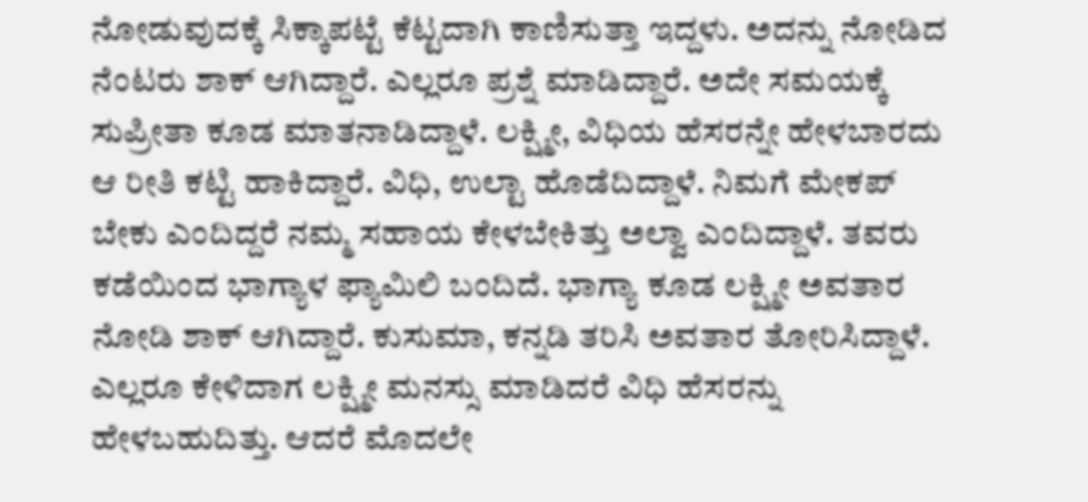ನೋಡುವುದಕ್ಕೆ ಸಿಕ್ಕಾಪಟ್ಟೆ ಕೆಟ್ಟದಾಗಿ ಕಾಣಿಸುತ್ತಾ ಇದ್ದಳು. ಅದನ್ನು ನೋಡಿದ ನೆಂಟರು ಶಾಕ್ ಆಗಿದ್ದಾರೆ. ಎಲ್ಲರೂ ಪ್ರಶ್ನೆ ಮಾಡಿದ್ದಾರೆ. ಅದೇ ಸಮಯಕ್ಕೆ ಸುಪ್ರೀತಾ ಕೂಡ ಮಾತನಾಡಿದ್ದಾಳೆ. ಲಕ್ಷ್ಮೀ, ವಿಧಿಯ ಹೆಸರನ್ನೇ ಹೇಳಬಾರದು ಆ ರೀತಿ ಕಟ್ಟಿ ಹಾಕಿದ್ದಾರೆ. ವಿಧಿ, ಉಲ್ಟಾ ಹೊಡೆದಿದ್ದಾಳೆ. ನಿಮಗೆ ಮೇಕಪ್ ಬೇಕು ಎಂದಿದ್ದರೆ ನಮ್ಮ ಸಹಾಯ ಕೇಳಬೇಕಿತ್ತು ಅಲ್ವಾ ಎಂದಿದ್ದಾಳೆ. ತವರು ಕಡೆಯಿಂದ ಭಾಗ್ಯಾಳ ಫ್ಯಾಮಿಲಿ ಬಂದಿದೆ. ಭಾಗ್ಯಾ ಕೂಡ ಲಕ್ಷ್ಮೀ ಅವತಾರ ನೋಡಿ ಶಾಕ್ ಆಗಿದ್ದಾರೆ. ಕುಸುಮಾ, ಕನ್ನಡಿ ತರಿಸಿ ಅವತಾರ ತೋರಿಸಿದ್ದಾಳೆ.
ಎಲ್ಲರೂ ಕೇಳಿದಾಗ ಲಕ್ಷ್ಮೀ ಮನಸ್ಸು ಮಾಡಿದರೆ ವಿಧಿ ಹೆಸರನ್ನು ಹೇಳಬಹುದಿತ್ತು. ಆದರೆ ಮೊದಲೇ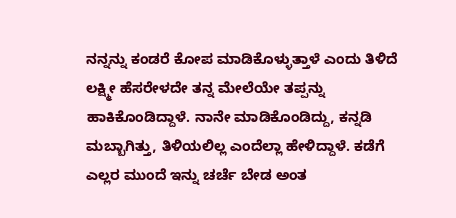ನನ್ನನ್ನು ಕಂಡರೆ ಕೋಪ ಮಾಡಿಕೊಳ್ಳುತ್ತಾಳೆ ಎಂದು ತಿಳಿದೆ ಲಕ್ಷ್ಮೀ ಹೆಸರೇಳದೇ ತನ್ನ ಮೇಲೆಯೇ ತಪ್ಪನ್ನು ಹಾಕಿಕೊಂಡಿದ್ದಾಳೆ. ನಾನೇ ಮಾಡಿಕೊಂಡಿದ್ದು, ಕನ್ನಡಿ ಮಬ್ಬಾಗಿತ್ತು, ತಿಳಿಯಲಿಲ್ಲ ಎಂದೆಲ್ಲಾ ಹೇಳಿದ್ದಾಳೆ. ಕಡೆಗೆ ಎಲ್ಲರ ಮುಂದೆ ಇನ್ನು ಚರ್ಚೆ ಬೇಡ ಅಂತ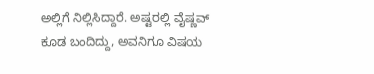ಅಲ್ಲಿಗೆ ನಿಲ್ಲಿಸಿದ್ದಾರೆ. ಅಷ್ಟರಲ್ಲಿ ವೈಷ್ಣವ್ ಕೂಡ ಬಂದಿದ್ದು, ಅವನಿಗೂ ವಿಷಯ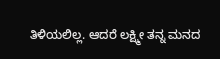ತಿಳಿಯಲಿಲ್ಲ. ಆದರೆ ಲಕ್ಷ್ಮೀ ತನ್ನ ಮನದ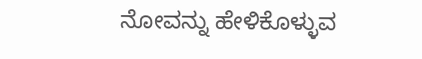ನೋವನ್ನು ಹೇಳಿಕೊಳ್ಳುವ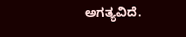ಅಗತ್ಯವಿದೆ.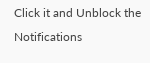Click it and Unblock the Notifications